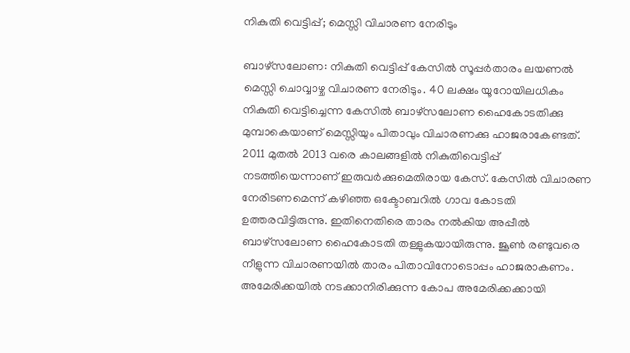നികുതി വെട്ടിപ്പ്; മെസ്സി വിചാരണ നേരിടും

ബാഴ്സലോണ: നികുതി വെട്ടിപ്പ് കേസില്‍ സൂപ്പര്‍താരം ലയണല്‍ മെസ്സി ചൊവ്വാഴ്ച വിചാരണ നേരിടും. 40 ലക്ഷം യൂറോയിലധികം നികുതി വെട്ടിച്ചെന്ന കേസില്‍ ബാഴ്സലോണ ഹൈകോടതിക്കു മുമ്പാകെയാണ് മെസ്സിയും പിതാവും വിചാരണക്കു ഹാജരാകേണ്ടത്.
2011 മുതല്‍ 2013 വരെ കാലങ്ങളില്‍ നികുതിവെട്ടിപ്പ് നടത്തിയെന്നാണ് ഇരുവര്‍ക്കുമെതിരായ കേസ്. കേസില്‍ വിചാരണ നേരിടണമെന്ന് കഴിഞ്ഞ ഒക്ടോബറില്‍ ഗാവ കോടതി ഉത്തരവിട്ടിരുന്നു. ഇതിനെതിരെ താരം നല്‍കിയ അപ്പീല്‍ ബാഴ്സലോണ ഹൈകോടതി തള്ളുകയായിരുന്നു. ജൂണ്‍ രണ്ടുവരെ നീളുന്ന വിചാരണയില്‍ താരം പിതാവിനോടൊപ്പം ഹാജരാകണം. അമേരിക്കയില്‍ നടക്കാനിരിക്കുന്ന കോപ അമേരിക്കക്കായി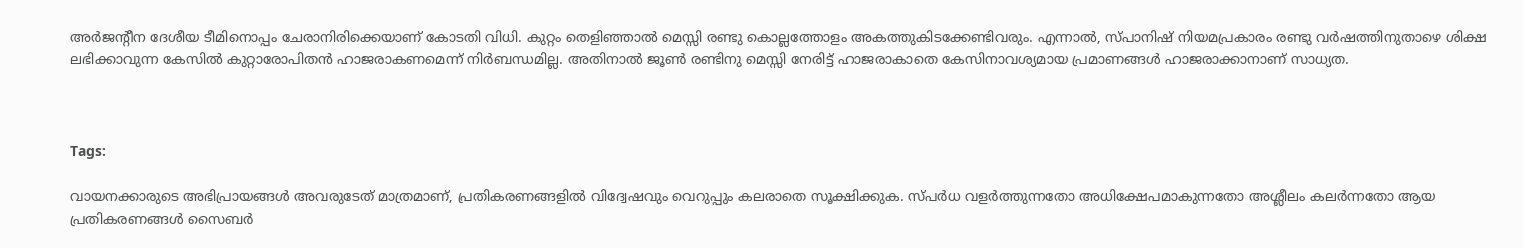അര്‍ജന്‍റീന ദേശീയ ടീമിനൊപ്പം ചേരാനിരിക്കെയാണ് കോടതി വിധി. കുറ്റം തെളിഞ്ഞാല്‍ മെസ്സി രണ്ടു കൊല്ലത്തോളം അകത്തുകിടക്കേണ്ടിവരും. എന്നാല്‍, സ്പാനിഷ് നിയമപ്രകാരം രണ്ടു വര്‍ഷത്തിനുതാഴെ ശിക്ഷ ലഭിക്കാവുന്ന കേസില്‍ കുറ്റാരോപിതന്‍ ഹാജരാകണമെന്ന് നിര്‍ബന്ധമില്ല. അതിനാല്‍ ജൂണ്‍ രണ്ടിനു മെസ്സി നേരിട്ട് ഹാജരാകാതെ കേസിനാവശ്യമായ പ്രമാണങ്ങള്‍ ഹാജരാക്കാനാണ് സാധ്യത.



Tags:

വായനക്കാരുടെ അഭിപ്രായങ്ങള്‍ അവരുടേത് മാത്രമാണ്, പ്രതികരണങ്ങളിൽ വിദ്വേഷവും വെറുപ്പും കലരാതെ സൂക്ഷിക്കുക. സ്പർധ വളർത്തുന്നതോ അധിക്ഷേപമാകുന്നതോ അശ്ലീലം കലർന്നതോ ആയ പ്രതികരണങ്ങൾ സൈബർ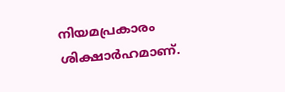നിയമപ്രകാരം ശിക്ഷാർഹമാണ്.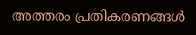അത്തരം പ്രതികരണങ്ങൾ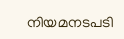നിയമനടപടി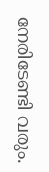നേരിടേണ്ടി വരും.